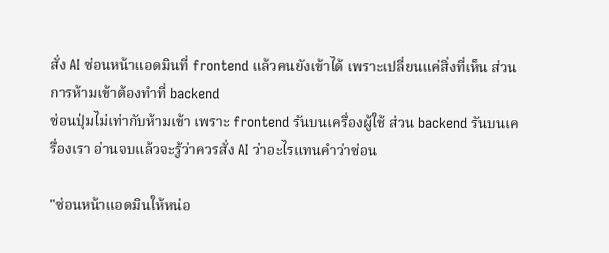สั่ง AI ซ่อนหน้าแอดมินที่ frontend แล้วคนยังเข้าได้ เพราะเปลี่ยนแค่สิ่งที่เห็น ส่วนการห้ามเข้าต้องทำที่ backend
ซ่อนปุ่มไม่เท่ากับห้ามเข้า เพราะ frontend รันบนเครื่องผู้ใช้ ส่วน backend รันบนเครื่องเรา อ่านจบแล้วจะรู้ว่าควรสั่ง AI ว่าอะไรแทนคำว่าซ่อน

"ซ่อนหน้าแอดมินให้หน่อ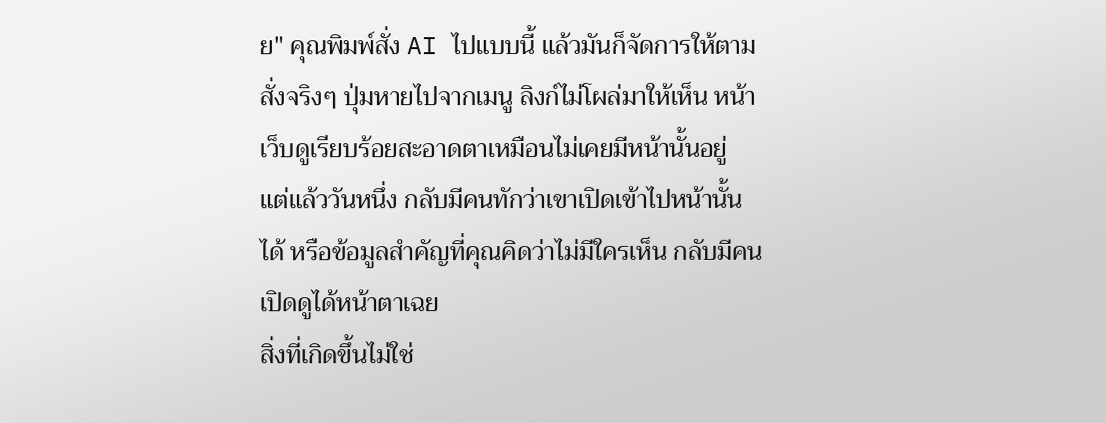ย" คุณพิมพ์สั่ง AI ไปแบบนี้ แล้วมันก็จัดการให้ตามสั่งจริงๆ ปุ่มหายไปจากเมนู ลิงก์ไม่โผล่มาให้เห็น หน้าเว็บดูเรียบร้อยสะอาดตาเหมือนไม่เคยมีหน้านั้นอยู่
แต่แล้ววันหนึ่ง กลับมีคนทักว่าเขาเปิดเข้าไปหน้านั้นได้ หรือข้อมูลสำคัญที่คุณคิดว่าไม่มีใครเห็น กลับมีคนเปิดดูได้หน้าตาเฉย
สิ่งที่เกิดขึ้นไม่ใช่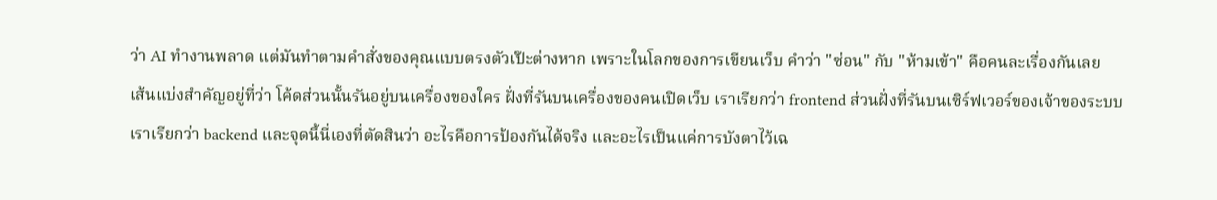ว่า AI ทำงานพลาด แต่มันทำตามคำสั่งของคุณแบบตรงตัวเป๊ะต่างหาก เพราะในโลกของการเขียนเว็บ คำว่า "ซ่อน" กับ "ห้ามเข้า" คือคนละเรื่องกันเลย
เส้นแบ่งสำคัญอยู่ที่ว่า โค้ดส่วนนั้นรันอยู่บนเครื่องของใคร ฝั่งที่รันบนเครื่องของคนเปิดเว็บ เราเรียกว่า frontend ส่วนฝั่งที่รันบนเซิร์ฟเวอร์ของเจ้าของระบบ เราเรียกว่า backend และจุดนี้นี่เองที่ตัดสินว่า อะไรคือการป้องกันได้จริง และอะไรเป็นแค่การบังตาไว้เฉ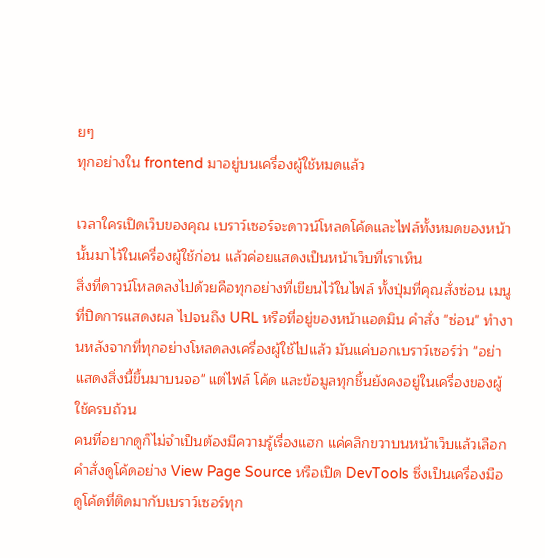ยๆ
ทุกอย่างใน frontend มาอยู่บนเครื่องผู้ใช้หมดแล้ว

เวลาใครเปิดเว็บของคุณ เบราว์เซอร์จะดาวน์โหลดโค้ดและไฟล์ทั้งหมดของหน้านั้นมาไว้ในเครื่องผู้ใช้ก่อน แล้วค่อยแสดงเป็นหน้าเว็บที่เราเห็น
สิ่งที่ดาวน์โหลดลงไปด้วยคือทุกอย่างที่เขียนไว้ในไฟล์ ทั้งปุ่มที่คุณสั่งซ่อน เมนูที่ปิดการแสดงผล ไปจนถึง URL หรือที่อยู่ของหน้าแอดมิน คำสั่ง "ซ่อน" ทำงานหลังจากที่ทุกอย่างโหลดลงเครื่องผู้ใช้ไปแล้ว มันแค่บอกเบราว์เซอร์ว่า "อย่าแสดงสิ่งนี้ขึ้นมาบนจอ" แต่ไฟล์ โค้ด และข้อมูลทุกชิ้นยังคงอยู่ในเครื่องของผู้ใช้ครบถ้วน
คนที่อยากดูก็ไม่จำเป็นต้องมีความรู้เรื่องแฮก แค่คลิกขวาบนหน้าเว็บแล้วเลือกคำสั่งดูโค้ดอย่าง View Page Source หรือเปิด DevTools ซึ่งเป็นเครื่องมือดูโค้ดที่ติดมากับเบราว์เซอร์ทุก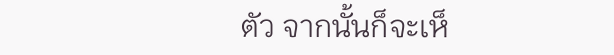ตัว จากนั้นก็จะเห็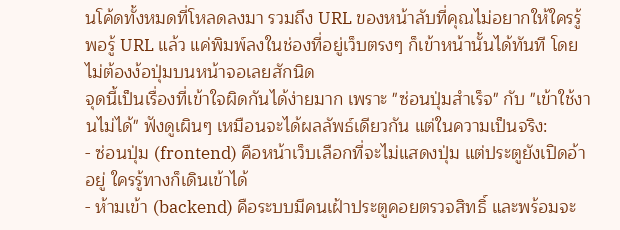นโค้ดทั้งหมดที่โหลดลงมา รวมถึง URL ของหน้าลับที่คุณไม่อยากให้ใครรู้ พอรู้ URL แล้ว แค่พิมพ์ลงในช่องที่อยู่เว็บตรงๆ ก็เข้าหน้านั้นได้ทันที โดยไม่ต้องง้อปุ่มบนหน้าจอเลยสักนิด
จุดนี้เป็นเรื่องที่เข้าใจผิดกันได้ง่ายมาก เพราะ "ซ่อนปุ่มสำเร็จ" กับ "เข้าใช้งานไม่ได้" ฟังดูเผินๆ เหมือนจะได้ผลลัพธ์เดียวกัน แต่ในความเป็นจริง:
- ซ่อนปุ่ม (frontend) คือหน้าเว็บเลือกที่จะไม่แสดงปุ่ม แต่ประตูยังเปิดอ้าอยู่ ใครรู้ทางก็เดินเข้าได้
- ห้ามเข้า (backend) คือระบบมีคนเฝ้าประตูคอยตรวจสิทธิ์ และพร้อมจะ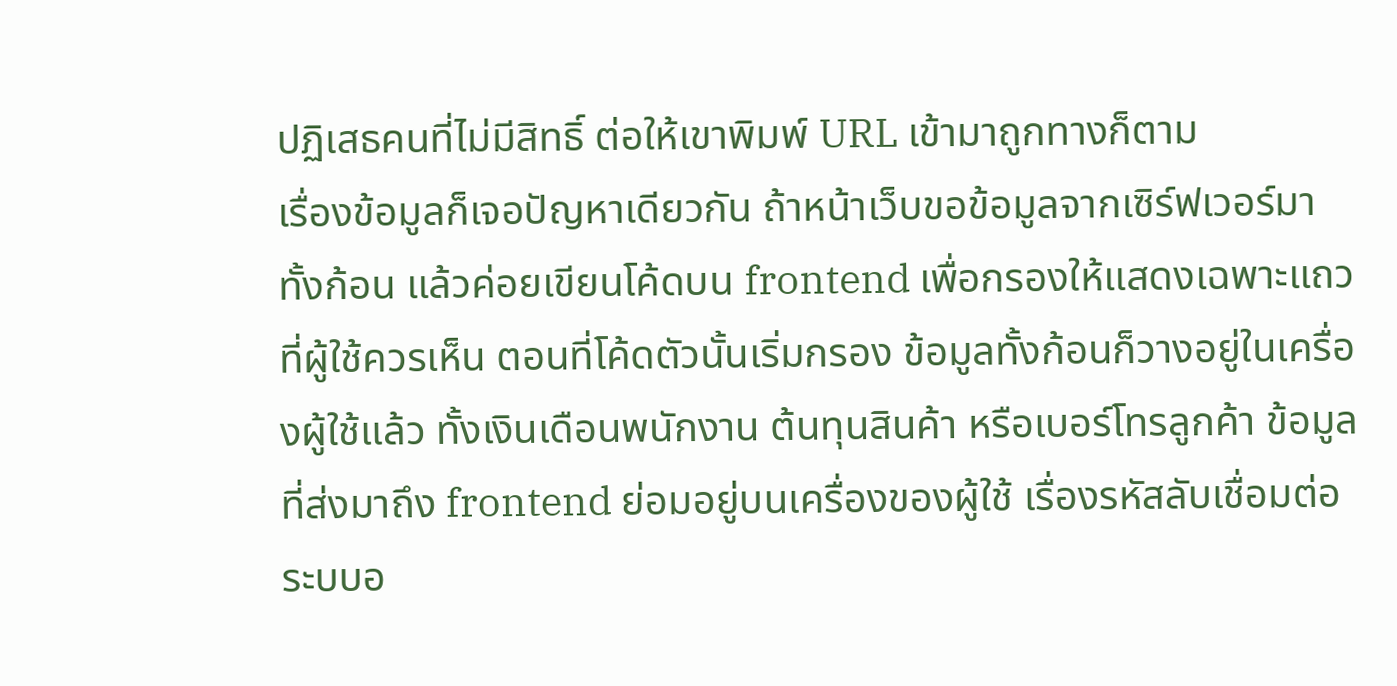ปฏิเสธคนที่ไม่มีสิทธิ์ ต่อให้เขาพิมพ์ URL เข้ามาถูกทางก็ตาม
เรื่องข้อมูลก็เจอปัญหาเดียวกัน ถ้าหน้าเว็บขอข้อมูลจากเซิร์ฟเวอร์มาทั้งก้อน แล้วค่อยเขียนโค้ดบน frontend เพื่อกรองให้แสดงเฉพาะแถวที่ผู้ใช้ควรเห็น ตอนที่โค้ดตัวนั้นเริ่มกรอง ข้อมูลทั้งก้อนก็วางอยู่ในเครื่องผู้ใช้แล้ว ทั้งเงินเดือนพนักงาน ต้นทุนสินค้า หรือเบอร์โทรลูกค้า ข้อมูลที่ส่งมาถึง frontend ย่อมอยู่บนเครื่องของผู้ใช้ เรื่องรหัสลับเชื่อมต่อระบบอ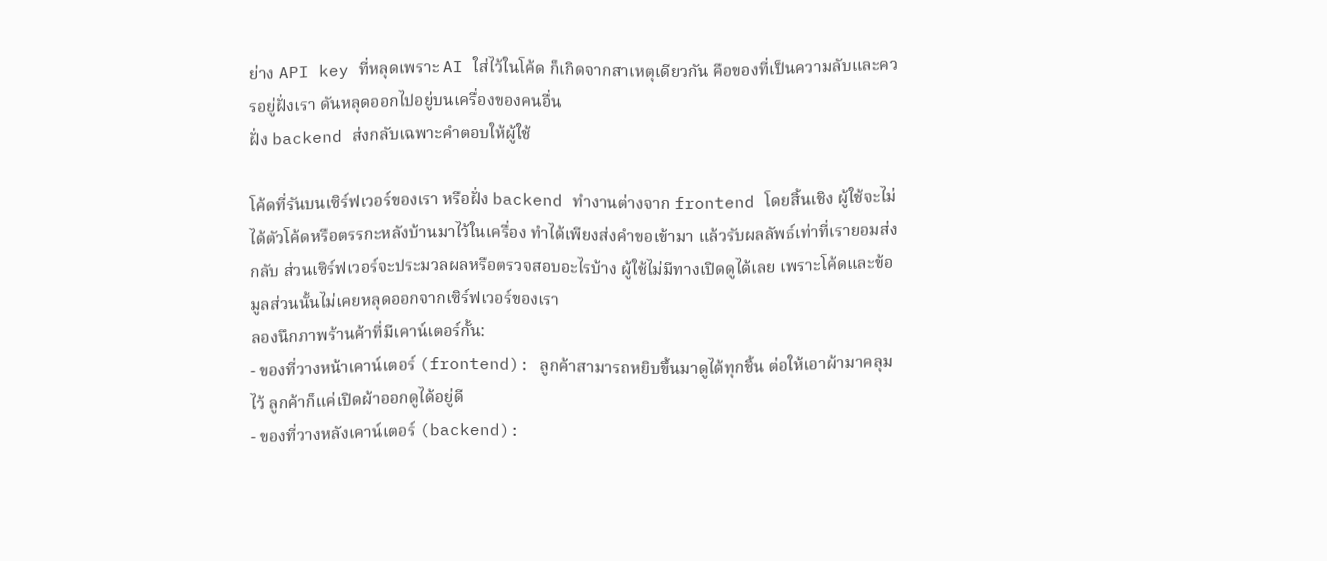ย่าง API key ที่หลุดเพราะ AI ใส่ไว้ในโค้ด ก็เกิดจากสาเหตุเดียวกัน คือของที่เป็นความลับและควรอยู่ฝั่งเรา ดันหลุดออกไปอยู่บนเครื่องของคนอื่น
ฝั่ง backend ส่งกลับเฉพาะคำตอบให้ผู้ใช้

โค้ดที่รันบนเซิร์ฟเวอร์ของเรา หรือฝั่ง backend ทำงานต่างจาก frontend โดยสิ้นเชิง ผู้ใช้จะไม่ได้ตัวโค้ดหรือตรรกะหลังบ้านมาไว้ในเครื่อง ทำได้เพียงส่งคำขอเข้ามา แล้วรับผลลัพธ์เท่าที่เรายอมส่งกลับ ส่วนเซิร์ฟเวอร์จะประมวลผลหรือตรวจสอบอะไรบ้าง ผู้ใช้ไม่มีทางเปิดดูได้เลย เพราะโค้ดและข้อมูลส่วนนั้นไม่เคยหลุดออกจากเซิร์ฟเวอร์ของเรา
ลองนึกภาพร้านค้าที่มีเคาน์เตอร์กั้น:
- ของที่วางหน้าเคาน์เตอร์ (frontend): ลูกค้าสามารถหยิบขึ้นมาดูได้ทุกชิ้น ต่อให้เอาผ้ามาคลุมไว้ ลูกค้าก็แค่เปิดผ้าออกดูได้อยู่ดี
- ของที่วางหลังเคาน์เตอร์ (backend):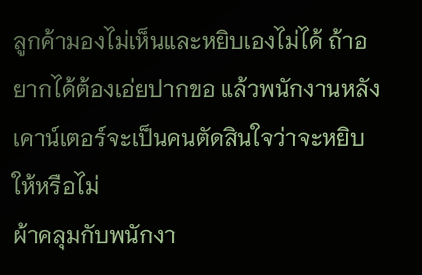ลูกค้ามองไม่เห็นและหยิบเองไม่ได้ ถ้าอยากได้ต้องเอ่ยปากขอ แล้วพนักงานหลังเคาน์เตอร์จะเป็นคนตัดสินใจว่าจะหยิบให้หรือไม่
ผ้าคลุมกับพนักงา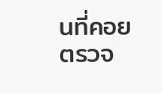นที่คอยตรวจ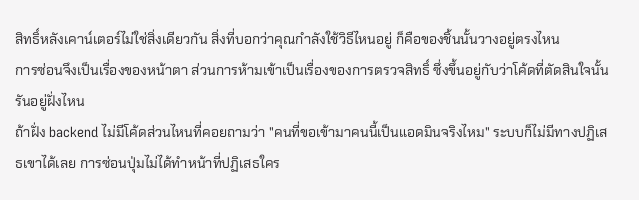สิทธิ์หลังเคาน์เตอร์ไม่ใช่สิ่งเดียวกัน สิ่งที่บอกว่าคุณกำลังใช้วิธีไหนอยู่ ก็คือของชิ้นนั้นวางอยู่ตรงไหน
การซ่อนจึงเป็นเรื่องของหน้าตา ส่วนการห้ามเข้าเป็นเรื่องของการตรวจสิทธิ์ ซึ่งขึ้นอยู่กับว่าโค้ดที่ตัดสินใจนั้นรันอยู่ฝั่งไหน
ถ้าฝั่ง backend ไม่มีโค้ดส่วนไหนที่คอยถามว่า "คนที่ขอเข้ามาคนนี้เป็นแอดมินจริงไหม" ระบบก็ไม่มีทางปฏิเสธเขาได้เลย การซ่อนปุ่มไม่ได้ทำหน้าที่ปฏิเสธใคร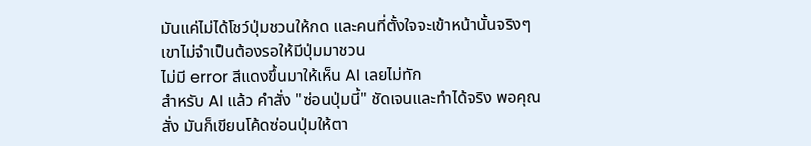มันแค่ไม่ได้โชว์ปุ่มชวนให้กด และคนที่ตั้งใจจะเข้าหน้านั้นจริงๆ เขาไม่จำเป็นต้องรอให้มีปุ่มมาชวน
ไม่มี error สีแดงขึ้นมาให้เห็น AI เลยไม่ทัก
สำหรับ AI แล้ว คำสั่ง "ซ่อนปุ่มนี้" ชัดเจนและทำได้จริง พอคุณสั่ง มันก็เขียนโค้ดซ่อนปุ่มให้ตา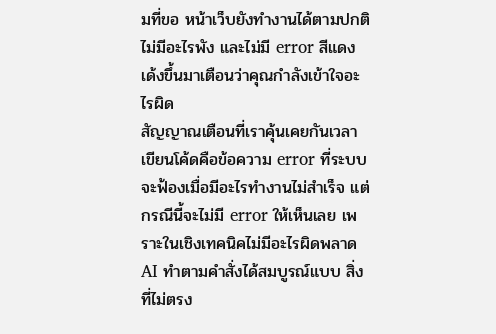มที่ขอ หน้าเว็บยังทำงานได้ตามปกติ ไม่มีอะไรพัง และไม่มี error สีแดงเด้งขึ้นมาเตือนว่าคุณกำลังเข้าใจอะไรผิด
สัญญาณเตือนที่เราคุ้นเคยกันเวลาเขียนโค้ดคือข้อความ error ที่ระบบจะฟ้องเมื่อมีอะไรทำงานไม่สำเร็จ แต่กรณีนี้จะไม่มี error ให้เห็นเลย เพราะในเชิงเทคนิคไม่มีอะไรผิดพลาด AI ทำตามคำสั่งได้สมบูรณ์แบบ สิ่งที่ไม่ตรง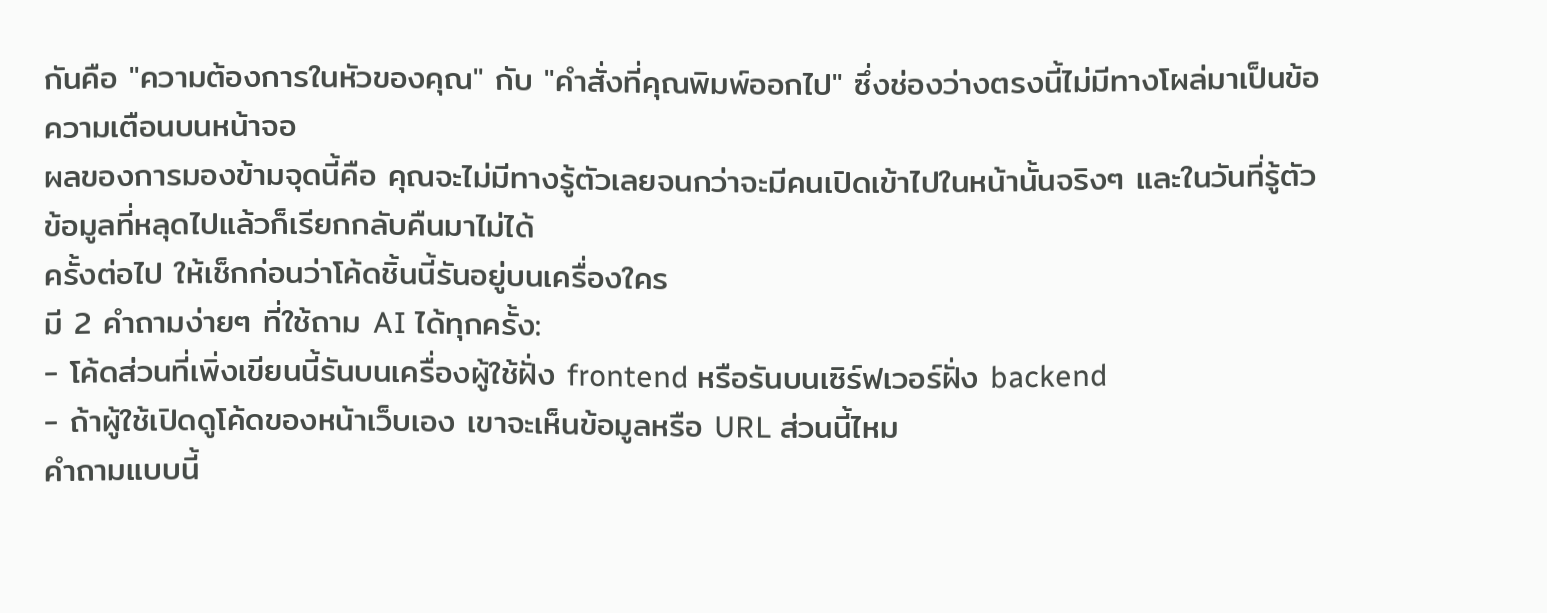กันคือ "ความต้องการในหัวของคุณ" กับ "คำสั่งที่คุณพิมพ์ออกไป" ซึ่งช่องว่างตรงนี้ไม่มีทางโผล่มาเป็นข้อความเตือนบนหน้าจอ
ผลของการมองข้ามจุดนี้คือ คุณจะไม่มีทางรู้ตัวเลยจนกว่าจะมีคนเปิดเข้าไปในหน้านั้นจริงๆ และในวันที่รู้ตัว ข้อมูลที่หลุดไปแล้วก็เรียกกลับคืนมาไม่ได้
ครั้งต่อไป ให้เช็กก่อนว่าโค้ดชิ้นนี้รันอยู่บนเครื่องใคร
มี 2 คำถามง่ายๆ ที่ใช้ถาม AI ได้ทุกครั้ง:
- โค้ดส่วนที่เพิ่งเขียนนี้รันบนเครื่องผู้ใช้ฝั่ง frontend หรือรันบนเซิร์ฟเวอร์ฝั่ง backend
- ถ้าผู้ใช้เปิดดูโค้ดของหน้าเว็บเอง เขาจะเห็นข้อมูลหรือ URL ส่วนนี้ไหม
คำถามแบบนี้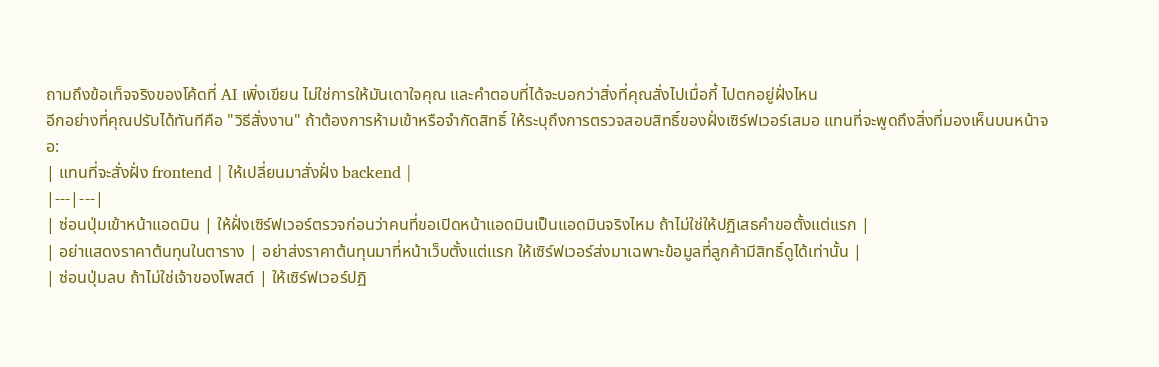ถามถึงข้อเท็จจริงของโค้ดที่ AI เพิ่งเขียน ไม่ใช่การให้มันเดาใจคุณ และคำตอบที่ได้จะบอกว่าสิ่งที่คุณสั่งไปเมื่อกี้ ไปตกอยู่ฝั่งไหน
อีกอย่างที่คุณปรับได้ทันทีคือ "วิธีสั่งงาน" ถ้าต้องการห้ามเข้าหรือจำกัดสิทธิ์ ให้ระบุถึงการตรวจสอบสิทธิ์ของฝั่งเซิร์ฟเวอร์เสมอ แทนที่จะพูดถึงสิ่งที่มองเห็นบนหน้าจอ:
| แทนที่จะสั่งฝั่ง frontend | ให้เปลี่ยนมาสั่งฝั่ง backend |
|---|---|
| ซ่อนปุ่มเข้าหน้าแอดมิน | ให้ฝั่งเซิร์ฟเวอร์ตรวจก่อนว่าคนที่ขอเปิดหน้าแอดมินเป็นแอดมินจริงไหม ถ้าไม่ใช่ให้ปฏิเสธคำขอตั้งแต่แรก |
| อย่าแสดงราคาต้นทุนในตาราง | อย่าส่งราคาต้นทุนมาที่หน้าเว็บตั้งแต่แรก ให้เซิร์ฟเวอร์ส่งมาเฉพาะข้อมูลที่ลูกค้ามีสิทธิ์ดูได้เท่านั้น |
| ซ่อนปุ่มลบ ถ้าไม่ใช่เจ้าของโพสต์ | ให้เซิร์ฟเวอร์ปฏิ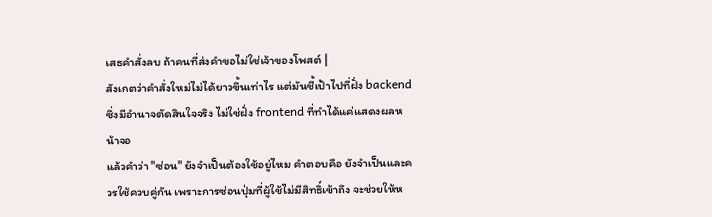เสธคำสั่งลบ ถ้าคนที่ส่งคำขอไม่ใช่เจ้าของโพสต์ |
สังเกตว่าคำสั่งใหม่ไม่ได้ยาวขึ้นเท่าไร แต่มันชี้เป้าไปที่ฝั่ง backend ซึ่งมีอำนาจตัดสินใจจริง ไม่ใช่ฝั่ง frontend ที่ทำได้แค่แสดงผลหน้าจอ
แล้วคำว่า "ซ่อน" ยังจำเป็นต้องใช้อยู่ไหม คำตอบคือ ยังจำเป็นและควรใช้ควบคู่กัน เพราะการซ่อนปุ่มที่ผู้ใช้ไม่มีสิทธิ์เข้าถึง จะช่วยให้ห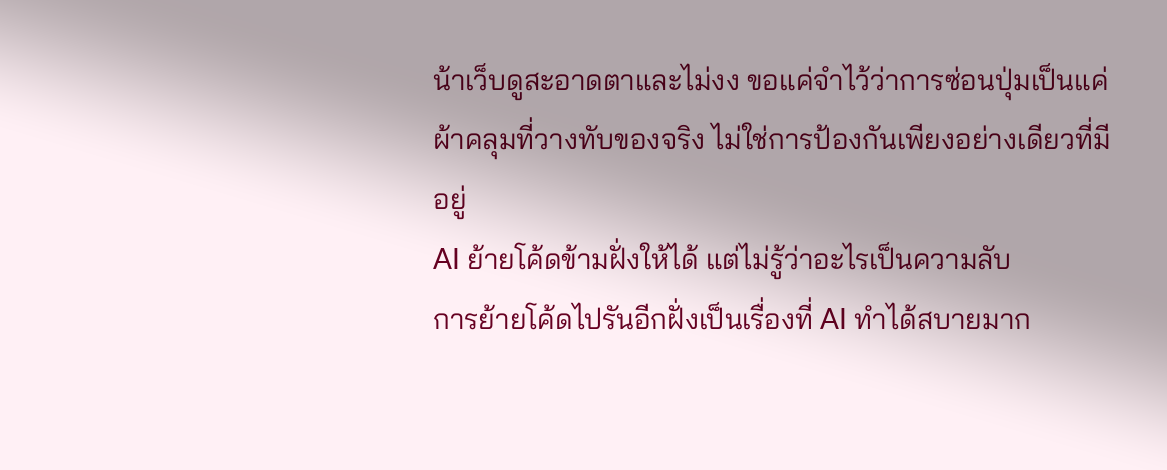น้าเว็บดูสะอาดตาและไม่งง ขอแค่จำไว้ว่าการซ่อนปุ่มเป็นแค่ผ้าคลุมที่วางทับของจริง ไม่ใช่การป้องกันเพียงอย่างเดียวที่มีอยู่
AI ย้ายโค้ดข้ามฝั่งให้ได้ แต่ไม่รู้ว่าอะไรเป็นความลับ
การย้ายโค้ดไปรันอีกฝั่งเป็นเรื่องที่ AI ทำได้สบายมาก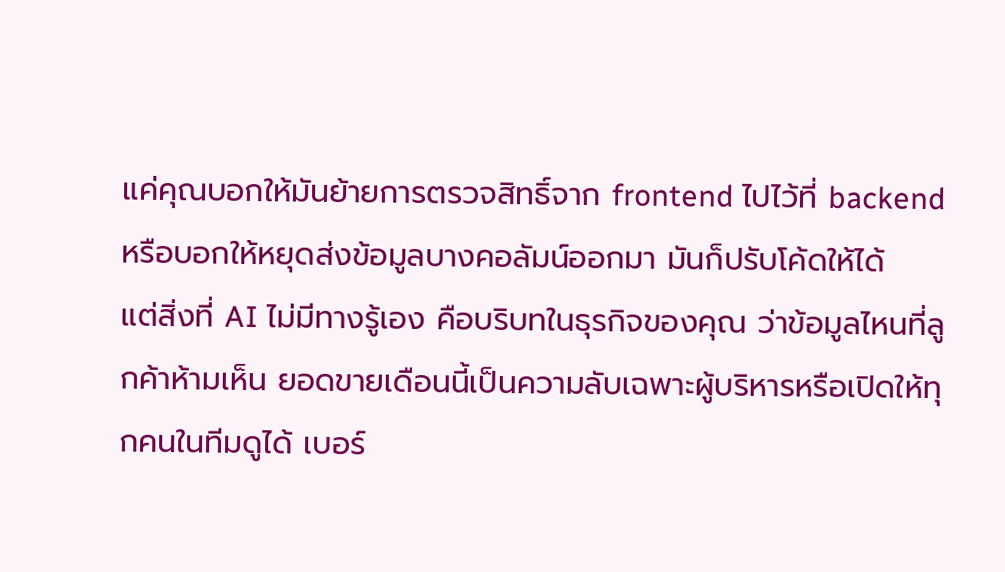แค่คุณบอกให้มันย้ายการตรวจสิทธิ์จาก frontend ไปไว้ที่ backend หรือบอกให้หยุดส่งข้อมูลบางคอลัมน์ออกมา มันก็ปรับโค้ดให้ได้
แต่สิ่งที่ AI ไม่มีทางรู้เอง คือบริบทในธุรกิจของคุณ ว่าข้อมูลไหนที่ลูกค้าห้ามเห็น ยอดขายเดือนนี้เป็นความลับเฉพาะผู้บริหารหรือเปิดให้ทุกคนในทีมดูได้ เบอร์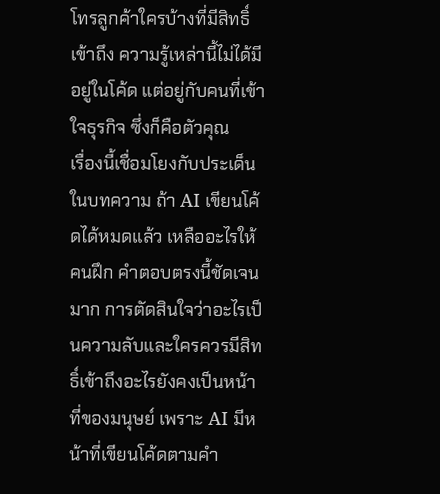โทรลูกค้าใครบ้างที่มีสิทธิ์เข้าถึง ความรู้เหล่านี้ไม่ได้มีอยู่ในโค้ด แต่อยู่กับคนที่เข้าใจธุรกิจ ซึ่งก็คือตัวคุณ
เรื่องนี้เชื่อมโยงกับประเด็นในบทความ ถ้า AI เขียนโค้ดได้หมดแล้ว เหลืออะไรให้คนฝึก คำตอบตรงนี้ชัดเจนมาก การตัดสินใจว่าอะไรเป็นความลับและใครควรมีสิทธิ์เข้าถึงอะไรยังคงเป็นหน้าที่ของมนุษย์ เพราะ AI มีหน้าที่เขียนโค้ดตามคำ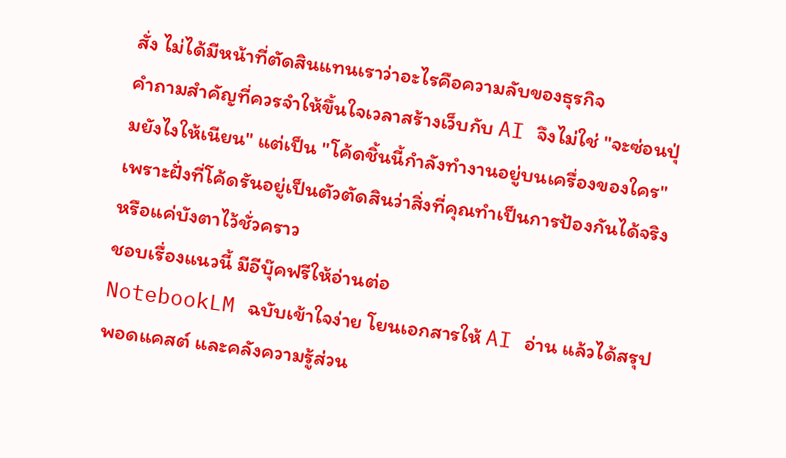สั่ง ไม่ได้มีหน้าที่ตัดสินแทนเราว่าอะไรคือความลับของธุรกิจ
คำถามสำคัญที่ควรจำให้ขึ้นใจเวลาสร้างเว็บกับ AI จึงไม่ใช่ "จะซ่อนปุ่มยังไงให้เนียน" แต่เป็น "โค้ดชิ้นนี้กำลังทำงานอยู่บนเครื่องของใคร" เพราะฝั่งที่โค้ดรันอยู่เป็นตัวตัดสินว่าสิ่งที่คุณทำเป็นการป้องกันได้จริง หรือแค่บังตาไว้ชั่วคราว
ชอบเรื่องแนวนี้ มีอีบุ๊คฟรีให้อ่านต่อ
NotebookLM ฉบับเข้าใจง่าย โยนเอกสารให้ AI อ่าน แล้วได้สรุป พอดแคสต์ และคลังความรู้ส่วน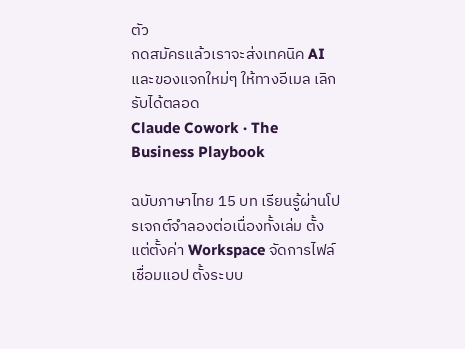ตัว
กดสมัครแล้วเราจะส่งเทคนิค AI และของแจกใหม่ๆ ให้ทางอีเมล เลิกรับได้ตลอด
Claude Cowork · The Business Playbook

ฉบับภาษาไทย 15 บท เรียนรู้ผ่านโปรเจกต์จำลองต่อเนื่องทั้งเล่ม ตั้งแต่ตั้งค่า Workspace จัดการไฟล์ เชื่อมแอป ตั้งระบบ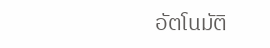อัตโนมัติ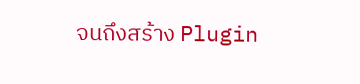จนถึงสร้าง Plugin